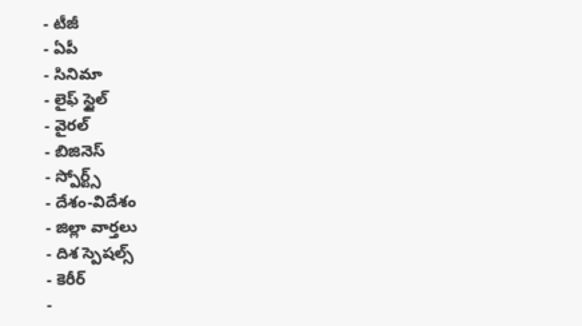- టీజీ
- ఏపీ
- సినిమా
- లైఫ్ స్టైల్
- వైరల్
- బిజినెస్
- స్పోర్ట్స్
- దేశం-విదేశం
- జిల్లా వార్తలు
- దిశ స్పెషల్స్
- కెరీర్
-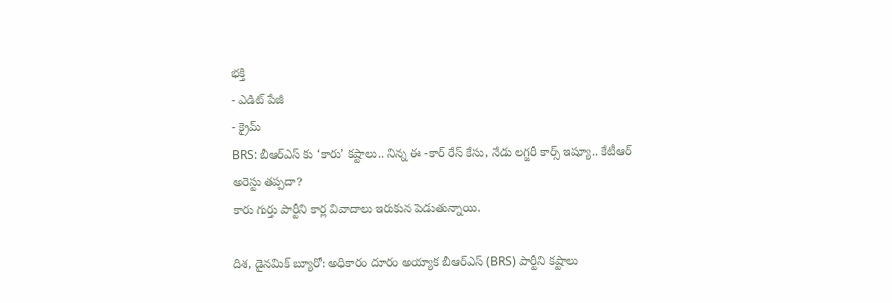భక్తి
- ఎడిట్ పేజీ
- క్రైమ్
BRS: బీఆర్ఎస్ కు ‘కారు’ కష్టాలు.. నిన్న ఈ -కార్ రేస్ కేసు, నేడు లగ్జరీ కార్స్ ఇష్యూ.. కేటీఆర్ అరెస్టు తప్పదా?
కారు గుర్తు పార్టీని కార్ల వివాదాలు ఇరుకున పెడుతున్నాయి.

దిశ, డైనమిక్ బ్యూరో: అధికారం దూరం అయ్యాక బీఆర్ఎస్ (BRS) పార్టీని కష్టాలు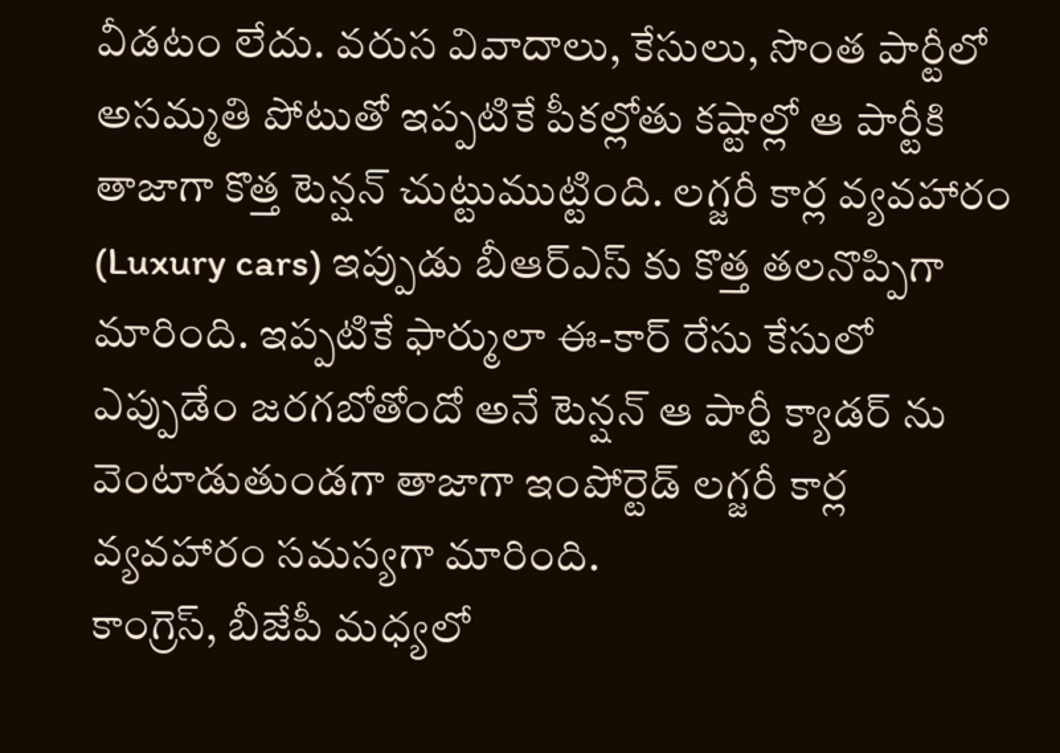వీడటం లేదు. వరుస వివాదాలు, కేసులు, సొంత పార్టీలో అసమ్మతి పోటుతో ఇప్పటికే పీకల్లోతు కష్టాల్లో ఆ పార్టీకి తాజాగా కొత్త టెన్షన్ చుట్టుముట్టింది. లగ్జరీ కార్ల వ్యవహారం (Luxury cars) ఇప్పుడు బీఆర్ఎస్ కు కొత్త తలనొప్పిగా మారింది. ఇప్పటికే ఫార్ములా ఈ-కార్ రేసు కేసులో ఎప్పుడేం జరగబోతోందో అనే టెన్షన్ ఆ పార్టీ క్యాడర్ ను వెంటాడుతుండగా తాజాగా ఇంపోర్టెడ్ లగ్జరీ కార్ల వ్యవహారం సమస్యగా మారింది.
కాంగ్రెస్, బీజేపీ మధ్యలో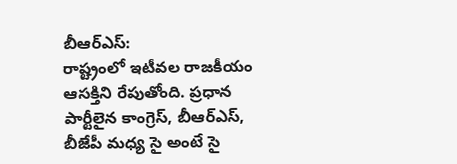బీఆర్ఎస్:
రాష్ట్రంలో ఇటీవల రాజకీయం ఆసక్తిని రేపుతోంది. ప్రధాన పార్టీలైన కాంగ్రెస్, బీఆర్ఎస్, బీజేపీ మధ్య సై అంటే సై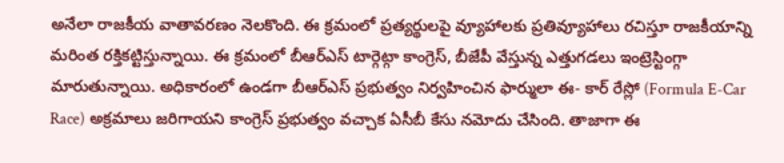అనేలా రాజకీయ వాతావరణం నెలకొంది. ఈ క్రమంలో ప్రత్యర్థులపై వ్యూహాలకు ప్రతివ్యూహాలు రచిస్తూ రాజకీయాన్ని మరింత రక్తికట్టిస్తున్నాయి. ఈ క్రమంలో బీఆర్ఎస్ టార్గెట్గా కాంగ్రెస్, బీజేపీ వేస్తున్న ఎత్తుగడలు ఇంట్రెస్టింగ్గా మారుతున్నాయి. అధికారంలో ఉండగా బీఆర్ఎస్ ప్రభుత్వం నిర్వహించిన ఫార్ములా ఈ- కార్ రేస్లో (Formula E-Car Race) అక్రమాలు జరిగాయని కాంగ్రెస్ ప్రభుత్వం వచ్చాక ఏసీబీ కేసు నమోదు చేసింది. తాజాగా ఈ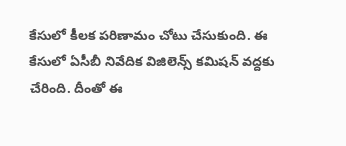కేసులో కీలక పరిణామం చోటు చేసుకుంది. ఈ కేసులో ఏసీబీ నివేదిక విజిలెన్స్ కమిషన్ వద్దకు చేరింది. దీంతో ఈ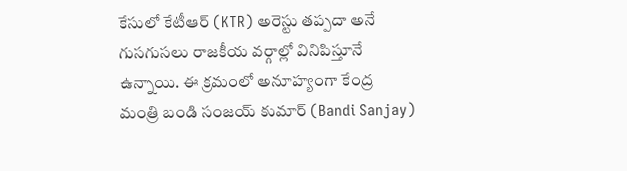కేసులో కేటీఆర్ (KTR) అరెస్టు తప్పదా అనే గుసగుసలు రాజకీయ వర్గాల్లో వినిపిస్తూనే ఉన్నాయి. ఈ క్రమంలో అనూహ్యంగా కేంద్ర మంత్రి బండి సంజయ్ కుమార్ (Bandi Sanjay)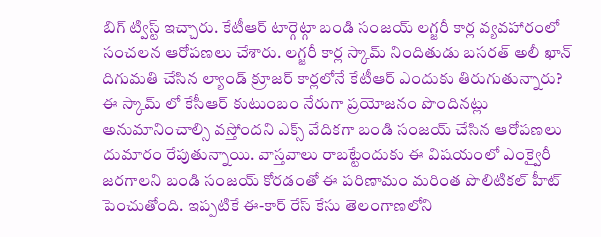బిగ్ ట్విస్ట్ ఇచ్చారు. కేటీఆర్ టార్గెట్గా బండి సంజయ్ లగ్జరీ కార్ల వ్యవహారంలో సంచలన ఆరోపణలు చేశారు. లగ్జరీ కార్ల స్కామ్ నిందితుడు బసరత్ అలీ ఖాన్ దిగుమతి చేసిన ల్యాండ్ క్రూజర్ కార్లలోనే కేటీఆర్ ఎందుకు తిరుగుతున్నారు? ఈ స్కామ్ లో కేసీఆర్ కుటుంబం నేరుగా ప్రయోజనం పొందినట్లు అనుమానించాల్సి వస్తోందని ఎక్స్ వేదికగా బండి సంజయ్ చేసిన ఆరోపణలు దుమారం రేపుతున్నాయి. వాస్తవాలు రాబట్టేందుకు ఈ విషయంలో ఎంక్వైరీ జరగాలని బండి సంజయ్ కోరడంతో ఈ పరిణామం మరింత పొలిటికల్ హీట్ పెంచుతోంది. ఇప్పటికే ఈ-కార్ రేస్ కేసు తెలంగాణలోని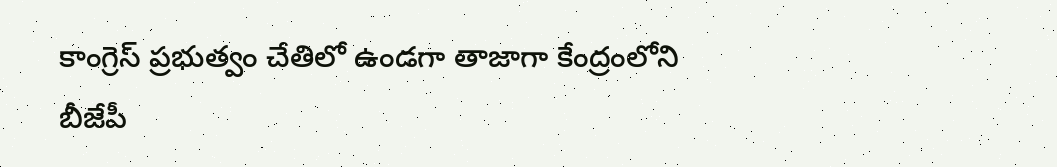కాంగ్రెస్ ప్రభుత్వం చేతిలో ఉండగా తాజాగా కేంద్రంలోని బీజేపీ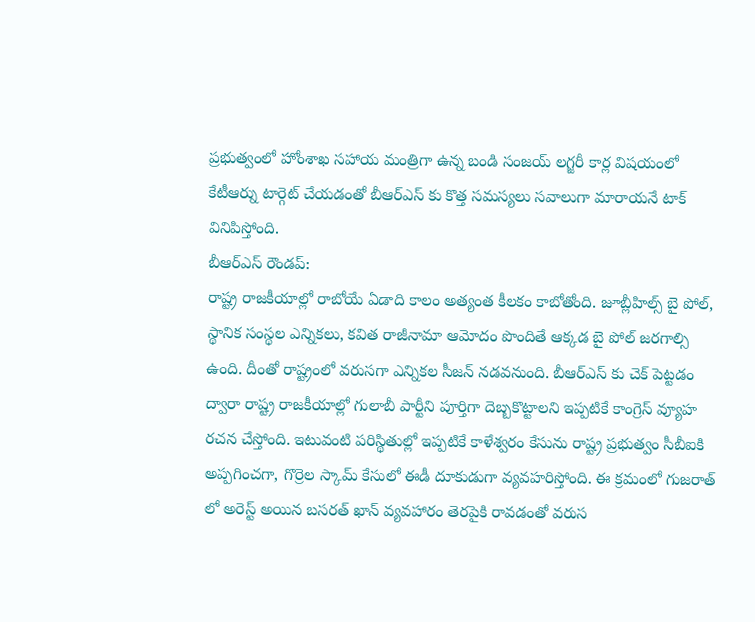ప్రభుత్వంలో హోంశాఖ సహాయ మంత్రిగా ఉన్న బండి సంజయ్ లగ్జరీ కార్ల విషయంలో కేటీఆర్ను టార్గెట్ చేయడంతో బీఆర్ఎస్ కు కొత్త సమస్యలు సవాలుగా మారాయనే టాక్ వినిపిస్తోంది.
బీఆర్ఎస్ రౌండప్:
రాష్ట్ర రాజకీయాల్లో రాబోయే ఏడాది కాలం అత్యంత కీలకం కాబోతోంది. జూబ్లీహిల్స్ బై పోల్, స్థానిక సంస్థల ఎన్నికలు, కవిత రాజీనామా ఆమోదం పొందితే ఆక్కడ బై పోల్ జరగాల్సి ఉంది. దీంతో రాష్ట్రంలో వరుసగా ఎన్నికల సీజన్ నడవనుంది. బీఆర్ఎస్ కు చెక్ పెట్టడం ద్వారా రాష్ట్ర రాజకీయాల్లో గులాబీ పార్టీని పూర్తిగా దెబ్బకొట్టాలని ఇప్పటికే కాంగ్రెస్ వ్యూహ రచన చేస్తోంది. ఇటువంటి పరిస్థితుల్లో ఇప్పటికే కాళేశ్వరం కేసును రాష్ట్ర ప్రభుత్వం సీబీఐకి అప్పగించగా, గొర్రెల స్కామ్ కేసులో ఈడీ దూకుడుగా వ్యవహరిస్తోంది. ఈ క్రమంలో గుజరాత్ లో అరెస్ట్ అయిన బసరత్ ఖాన్ వ్యవహారం తెరపైకి రావడంతో వరుస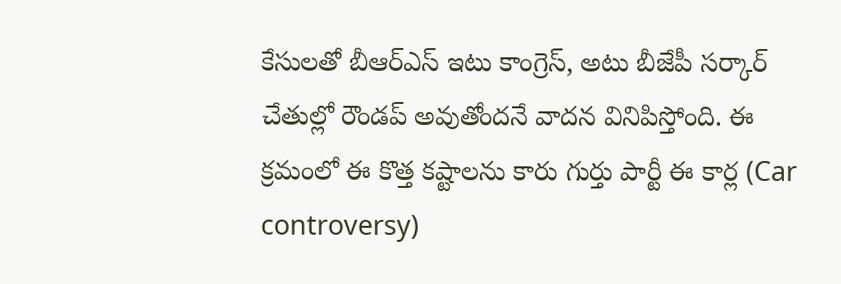కేసులతో బీఆర్ఎస్ ఇటు కాంగ్రెస్, అటు బీజేపీ సర్కార్ చేతుల్లో రౌండప్ అవుతోందనే వాదన వినిపిస్తోంది. ఈ క్రమంలో ఈ కొత్త కష్టాలను కారు గుర్తు పార్టీ ఈ కార్ల (Car controversy)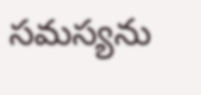సమస్యను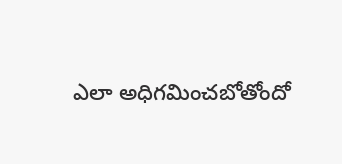ఎలా అధిగమించబోతోందో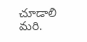చూడాలి మరి.